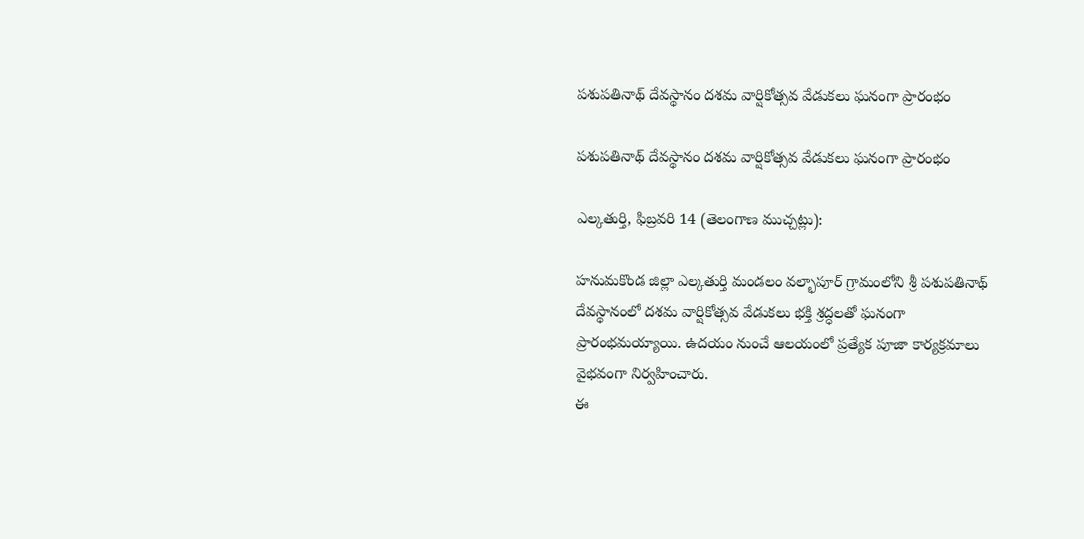పశుపతినాథ్ దేవస్థానం దశమ వార్షికోత్సవ వేడుకలు ఘనంగా ప్రారంభం

పశుపతినాథ్ దేవస్థానం దశమ వార్షికోత్సవ వేడుకలు ఘనంగా ప్రారంభం

ఎల్కతుర్తి, ఫిబ్రవరి 14 (తెలంగాణ ముచ్చట్లు):

హనుమకొండ జిల్లా ఎల్కతుర్తి మండలం వల్భాపూర్ గ్రామంలోని శ్రీ పశుపతినాథ్ దేవస్థానంలో దశమ వార్షికోత్సవ వేడుకలు భక్తి శ్రద్ధలతో ఘనంగా ప్రారంభమయ్యాయి. ఉదయం నుంచే ఆలయంలో ప్రత్యేక పూజా కార్యక్రమాలు వైభవంగా నిర్వహించారు.
ఈ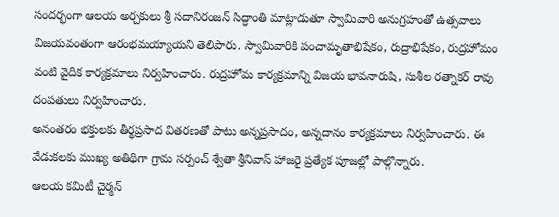సందర్భంగా ఆలయ అర్చకులు శ్రీ సదానిరంజన్ సిద్ధాంతి మాట్లాడుతూ స్వామివారి అనుగ్రహంతో ఉత్సవాలు విజయవంతంగా ఆరంభమయ్యాయని తెలిపారు. స్వామివారికి పంచామృతాభిషేకం, రుద్రాభిషేకం, రుద్రహోమం వంటి వైదిక కార్యక్రమాలు నిర్వహించారు. రుద్రహోమ కార్యక్రమాన్ని విజయ భావనారుషి, సుశీల రత్నాకర్ రావు దంపతులు నిర్వహించారు.
అనంతరం భక్తులకు తీర్థప్రసాద వితరణతో పాటు అన్నప్రసాదం, అన్నదానం కార్యక్రమాలు నిర్వహించారు. ఈ వేడుకలకు ముఖ్య అతిథిగా గ్రామ సర్పంచ్ శ్వేతా శ్రీనివాస్ హాజరై ప్రత్యేక పూజల్లో పాల్గొన్నారు.
ఆలయ కమిటీ చైర్మన్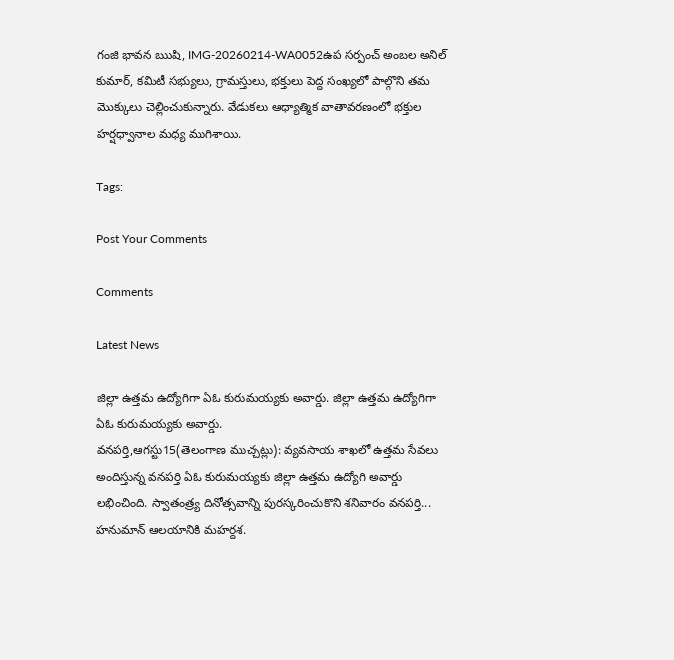గంజి భావన ఋషి, IMG-20260214-WA0052ఉప సర్పంచ్ అంబల అనిల్ కుమార్, కమిటీ సభ్యులు, గ్రామస్తులు, భక్తులు పెద్ద సంఖ్యలో పాల్గొని తమ మొక్కులు చెల్లించుకున్నారు. వేడుకలు ఆధ్యాత్మిక వాతావరణంలో భక్తుల హర్షధ్వానాల మధ్య ముగిశాయి.

Tags:

Post Your Comments

Comments

Latest News

జిల్లా ఉత్తమ ఉద్యోగిగా ఏఓ కురుమయ్యకు అవార్డు. జిల్లా ఉత్తమ ఉద్యోగిగా ఏఓ కురుమయ్యకు అవార్డు.
వనపర్తి,ఆగస్టు15(తెలంగాణ ముచ్చట్లు): వ్యవసాయ శాఖలో ఉత్తమ సేవలు అందిస్తున్న వనపర్తి ఏఓ కురుమయ్యకు జిల్లా ఉత్తమ ఉద్యోగి అవార్డు లభించింది. స్వాతంత్ర్య దినోత్సవాన్ని పురస్కరించుకొని శనివారం వనపర్తి...
హనుమాన్ ఆలయానికి మహర్దశ.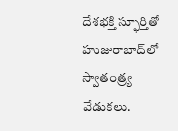దేశభక్తి స్ఫూర్తితో హుజురాబాద్‌లో స్వాతంత్ర్య వేడుకలు.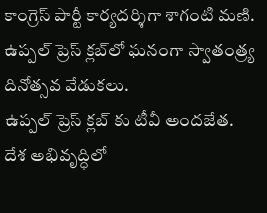కాంగ్రెస్ పార్టీ కార్యదర్శిగా శాగంటి మణి.
ఉప్పల్ ప్రెస్ క్లబ్‌లో ఘనంగా స్వాతంత్ర్య దినోత్సవ వేడుకలు.
ఉప్పల్ ప్రెస్ క్లబ్‌ కు టీవీ అందజేత.
దేశ అభివృద్ధిలో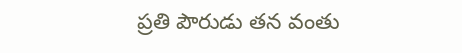ప్రతి పౌరుడు తన వంతు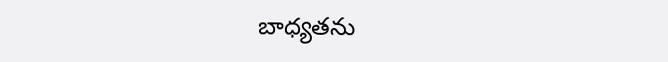బాధ్యతను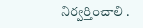నిర్వర్తించాలి .